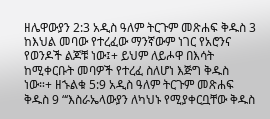ዘሌዋውያን 2:3 አዲስ ዓለም ትርጉም መጽሐፍ ቅዱስ 3 ከእህል መባው የተረፈው ማንኛውም ነገር የአሮንና የወንዶች ልጆቹ ነው፤+ ይህም ለይሖዋ በእሳት ከሚቀርቡት መባዎች የተረፈ ስለሆነ እጅግ ቅዱስ ነው።+ ዘኁልቁ 5:9 አዲስ ዓለም ትርጉም መጽሐፍ ቅዱስ 9 “‘እስራኤላውያን ለካህኑ የሚያቀርቧቸው ቅዱስ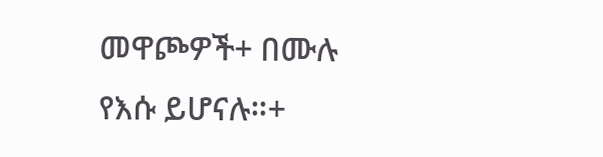መዋጮዎች+ በሙሉ የእሱ ይሆናሉ።+